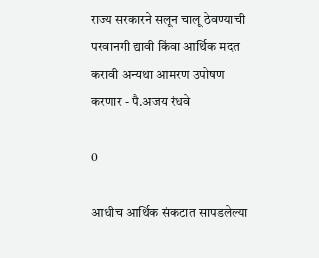राज्य सरकारने सलून चालू ठेवण्याची परवानगी द्यावी किंवा आर्थिक मदत करावी अन्यथा आमरण उपोषण करणार - पै.अजय रंधवे

0

आधीच आर्थिक संकटात सापडलेल्या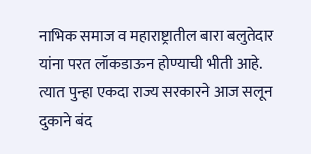नाभिक समाज व महाराष्ट्रातील बारा बलुतेदार यांना परत लॉकडाऊन होण्याची भीती आहे. त्यात पुन्हा एकदा राज्य सरकारने आज सलून दुकाने बंद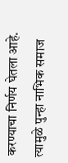करण्याचा निर्णय घेतला आहे. त्यामुळे पुन्हा नाभिक समाज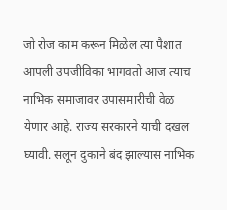जो रोज काम करून मिळेल त्या पैशात आपली उपजीविका भागवतो आज त्याच नाभिक समाजावर उपासमारीची वेळ येणार आहे. राज्य सरकारने याची दखल घ्यावी. सलून दुकाने बंद झाल्यास नाभिक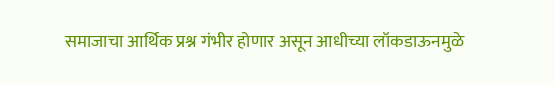समाजाचा आर्थिक प्रश्न गंभीर होणार असून आधीच्या लॉकडाऊनमुळे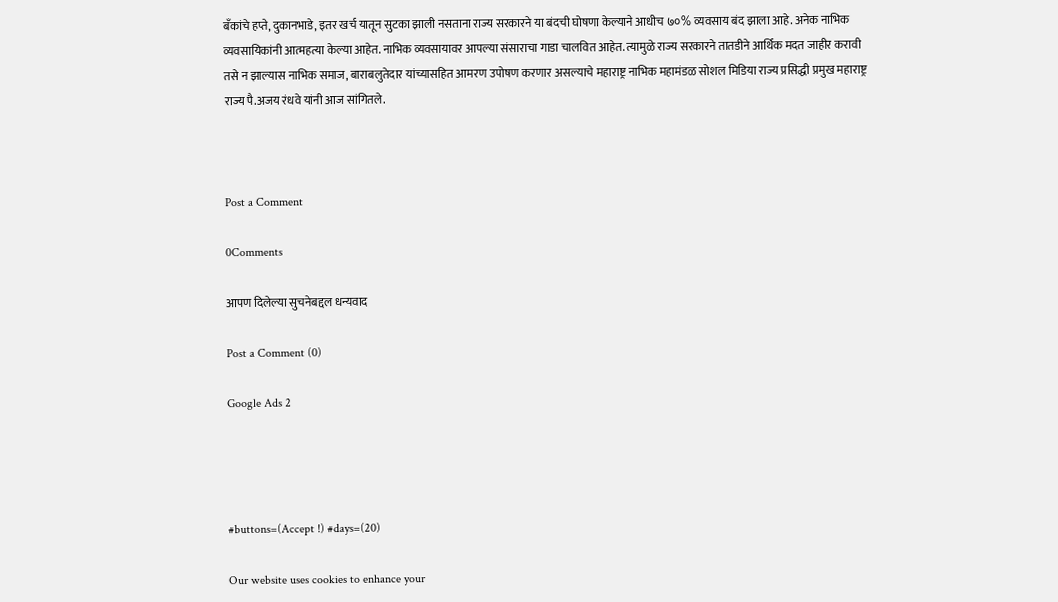बँकांचे हप्ते, दुकानभाडे, इतर खर्च यातून सुटका झाली नसताना राज्य सरकारने या बंदची घोषणा केल्याने आधीच ७०% व्यवसाय बंद झाला आहे. अनेक नाभिक व्यवसायिकांनी आत्महत्या केल्या आहेत. नाभिक व्यवसायावर आपल्या संसाराचा गाडा चालवित आहेत. त्यामुळे राज्य सरकारने तातडीने आर्थिक मदत जाहीर करावी तसे न झाल्यास नाभिक समाज, बाराबलुतेदार यांच्यासहित आमरण उपोषण करणार असल्याचे महाराष्ट्र नाभिक महामंडळ सोशल मिडिया राज्य प्रसिद्धी प्रमुख महाराष्ट्र राज्य पै.अजय रंधवे यांनी आज सांगितले.



Post a Comment

0Comments

आपण दिलेल्या सुचनेबद्दल धन्यवाद

Post a Comment (0)

Google Ads 2




#buttons=(Accept !) #days=(20)

Our website uses cookies to enhance your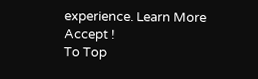experience. Learn More
Accept !
To Top